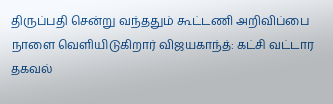திருப்பதி சென்று வந்ததும் கூட்டணி அறிவிப்பை நாளை வெளியிடுகிறார் விஜயகாந்த்: கட்சி வட்டார தகவல்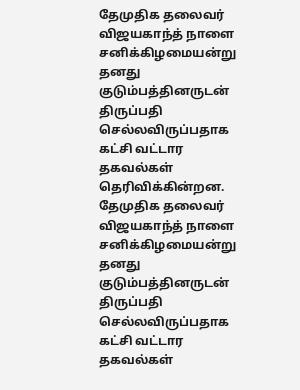தேமுதிக தலைவர் விஜயகாந்த் நாளை சனிக்கிழமையன்று தனது குடும்பத்தினருடன் திருப்பதி செல்லவிருப்பதாக கட்சி வட்டார தகவல்கள் தெரிவிக்கின்றன.
தேமுதிக தலைவர் விஜயகாந்த் நாளை சனிக்கிழமையன்று தனது குடும்பத்தினருடன் திருப்பதி செல்லவிருப்பதாக கட்சி வட்டார தகவல்கள்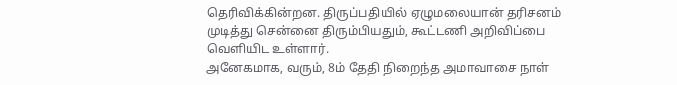தெரிவிக்கின்றன. திருப்பதியில் ஏழுமலையான் தரிசனம் முடித்து சென்னை திரும்பியதும், கூட்டணி அறிவிப்பை வெளியிட உள்ளார்.
அனேகமாக, வரும், 8ம் தேதி நிறைந்த அமாவாசை நாள்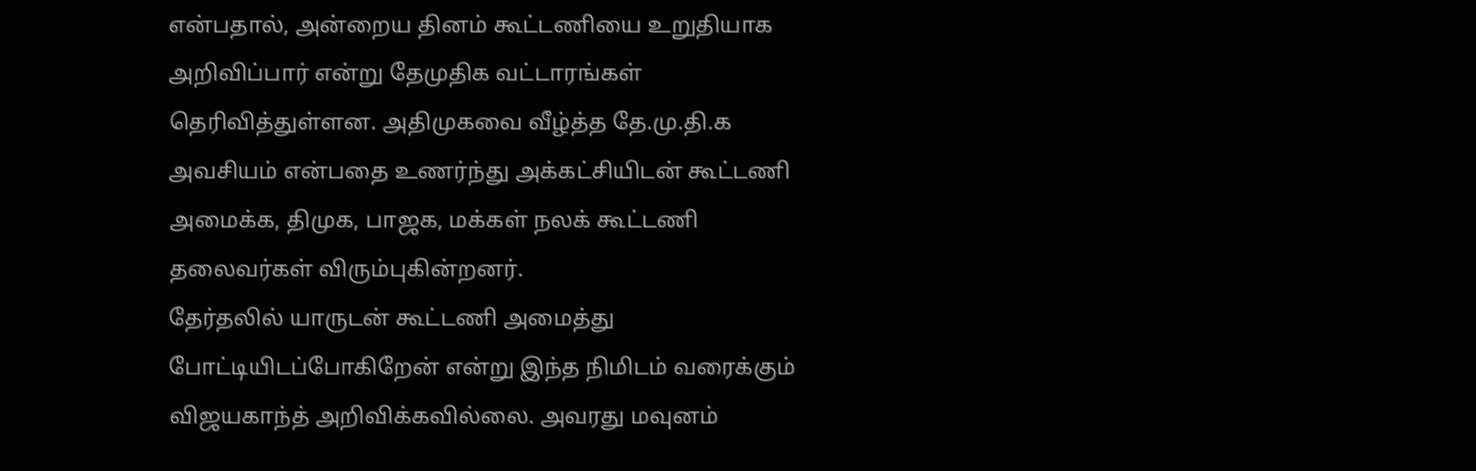என்பதால், அன்றைய தினம் கூட்டணியை உறுதியாக அறிவிப்பார் என்று தேமுதிக வட்டாரங்கள் தெரிவித்துள்ளன. அதிமுகவை வீழ்த்த தே.மு.தி.க அவசியம் என்பதை உணர்ந்து அக்கட்சியிடன் கூட்டணி அமைக்க, திமுக, பாஜக, மக்கள் நலக் கூட்டணி தலைவர்கள் விரும்புகின்றனர்.
தேர்தலில் யாருடன் கூட்டணி அமைத்து போட்டியிடப்போகிறேன் என்று இந்த நிமிடம் வரைக்கும் விஜயகாந்த் அறிவிக்கவில்லை. அவரது மவுனம்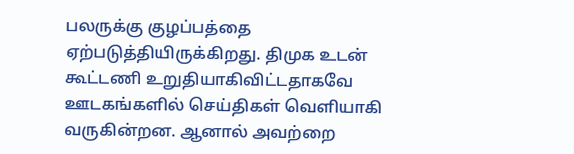பலருக்கு குழப்பத்தை ஏற்படுத்தியிருக்கிறது. திமுக உடன் கூட்டணி உறுதியாகிவிட்டதாகவே ஊடகங்களில் செய்திகள் வெளியாகி வருகின்றன. ஆனால் அவற்றை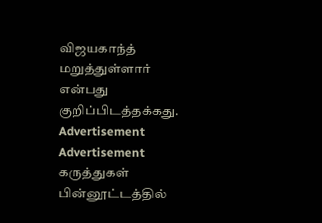விஜயகாந்த் மறுத்துள்ளார் என்பது குறிப்பிடத்தக்கது.
Advertisement
Advertisement
கருத்துகள்
பின்னூட்டத்தில்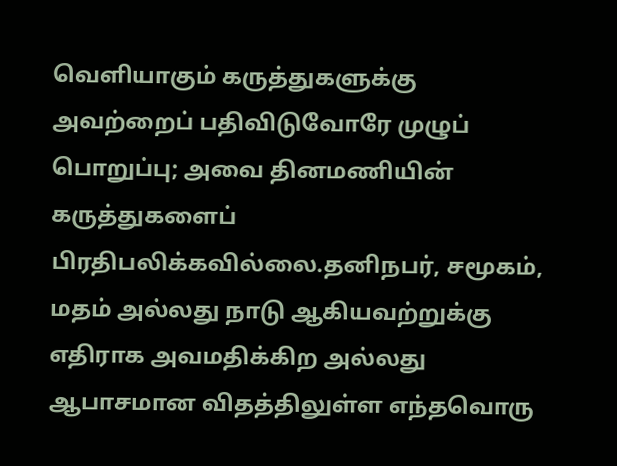வெளியாகும் கருத்துகளுக்கு அவற்றைப் பதிவிடுவோரே முழுப் பொறுப்பு; அவை தினமணியின் கருத்துகளைப் பிரதிபலிக்கவில்லை.தனிநபர், சமூகம், மதம் அல்லது நாடு ஆகியவற்றுக்கு எதிராக அவமதிக்கிற அல்லது ஆபாசமான விதத்திலுள்ள எந்தவொரு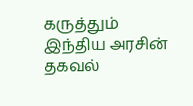கருத்தும் இந்திய அரசின் தகவல்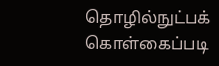தொழில்நுட்பக் கொள்கைப்படி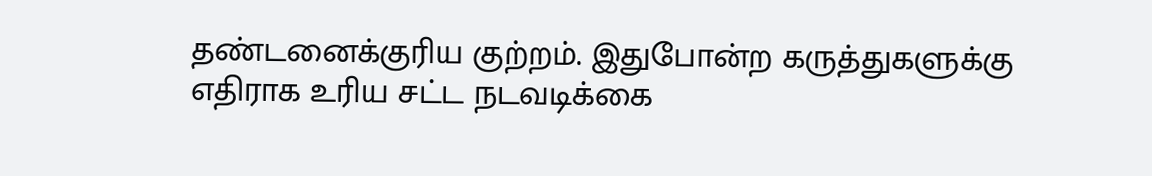தண்டனைக்குரிய குற்றம். இதுபோன்ற கருத்துகளுக்கு எதிராக உரிய சட்ட நடவடிக்கை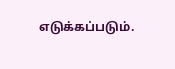எடுக்கப்படும்.